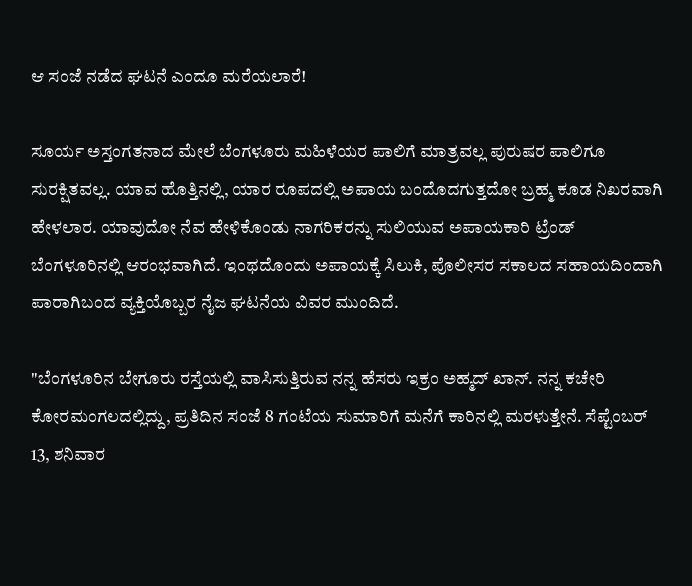ಆ ಸಂಜೆ ನಡೆದ ಘಟನೆ ಎಂದೂ ಮರೆಯಲಾರೆ!

ಸೂರ್ಯ ಅಸ್ತಂಗತನಾದ ಮೇಲೆ ಬೆಂಗಳೂರು ಮಹಿಳೆಯರ ಪಾಲಿಗೆ ಮಾತ್ರವಲ್ಲ ಪುರುಷರ ಪಾಲಿಗೂ ಸುರಕ್ಷಿತವಲ್ಲ. ಯಾವ ಹೊತ್ತಿನಲ್ಲಿ, ಯಾರ ರೂಪದಲ್ಲಿ ಅಪಾಯ ಬಂದೊದಗುತ್ತದೋ ಬ್ರಹ್ಮ ಕೂಡ ನಿಖರವಾಗಿ ಹೇಳಲಾರ. ಯಾವುದೋ ನೆವ ಹೇಳಿಕೊಂಡು ನಾಗರಿಕರನ್ನು ಸುಲಿಯುವ ಅಪಾಯಕಾರಿ ಟ್ರೆಂಡ್ ಬೆಂಗಳೂರಿನಲ್ಲಿ ಆರಂಭವಾಗಿದೆ. ಇಂಥದೊಂದು ಅಪಾಯಕ್ಕೆ ಸಿಲುಕಿ, ಪೊಲೀಸರ ಸಕಾಲದ ಸಹಾಯದಿಂದಾಗಿ ಪಾರಾಗಿಬಂದ ವ್ಯಕ್ತಿಯೊಬ್ಬರ ನೈಜ ಘಟನೆಯ ವಿವರ ಮುಂದಿದೆ.

"ಬೆಂಗಳೂರಿನ ಬೇಗೂರು ರಸ್ತೆಯಲ್ಲಿ ವಾಸಿಸುತ್ತಿರುವ ನನ್ನ ಹೆಸರು ಇಕ್ರಂ ಅಹ್ಮದ್ ಖಾನ್. ನನ್ನ ಕಚೇರಿ ಕೋರಮಂಗಲದಲ್ಲಿದ್ದು, ಪ್ರತಿದಿನ ಸಂಜೆ 8 ಗಂಟೆಯ ಸುಮಾರಿಗೆ ಮನೆಗೆ ಕಾರಿನಲ್ಲಿ ಮರಳುತ್ತೇನೆ. ಸೆಪ್ಟೆಂಬರ್ 13, ಶನಿವಾರ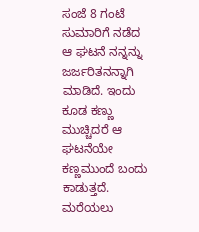ಸಂಜೆ 8 ಗಂಟೆ ಸುಮಾರಿಗೆ ನಡೆದ ಆ ಘಟನೆ ನನ್ನನ್ನು ಜರ್ಜರಿತನನ್ನಾಗಿ ಮಾಡಿದೆ. ಇಂದು ಕೂಡ ಕಣ್ಣು ಮುಚ್ಚಿದರೆ ಆ ಘಟನೆಯೇ ಕಣ್ಣಮುಂದೆ ಬಂದು ಕಾಡುತ್ತದೆ. ಮರೆಯಲು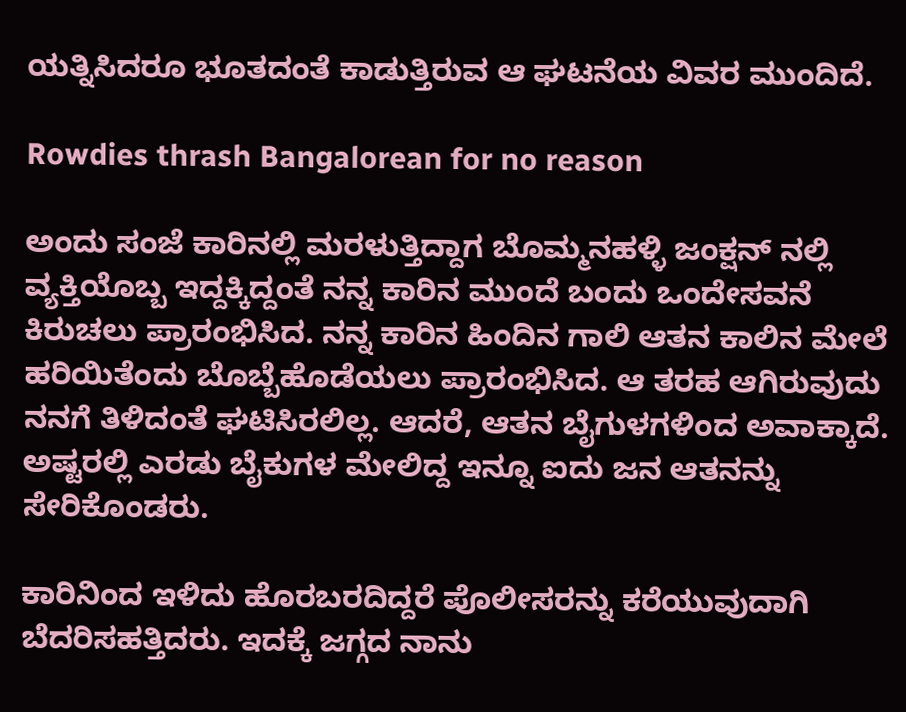ಯತ್ನಿಸಿದರೂ ಭೂತದಂತೆ ಕಾಡುತ್ತಿರುವ ಆ ಘಟನೆಯ ವಿವರ ಮುಂದಿದೆ.

Rowdies thrash Bangalorean for no reason

ಅಂದು ಸಂಜೆ ಕಾರಿನಲ್ಲಿ ಮರಳುತ್ತಿದ್ದಾಗ ಬೊಮ್ಮನಹಳ್ಳಿ ಜಂಕ್ಷನ್ ನಲ್ಲಿ ವ್ಯಕ್ತಿಯೊಬ್ಬ ಇದ್ದಕ್ಕಿದ್ದಂತೆ ನನ್ನ ಕಾರಿನ ಮುಂದೆ ಬಂದು ಒಂದೇಸವನೆ ಕಿರುಚಲು ಪ್ರಾರಂಭಿಸಿದ. ನನ್ನ ಕಾರಿನ ಹಿಂದಿನ ಗಾಲಿ ಆತನ ಕಾಲಿನ ಮೇಲೆ ಹರಿಯಿತೆಂದು ಬೊಬ್ಬೆಹೊಡೆಯಲು ಪ್ರಾರಂಭಿಸಿದ. ಆ ತರಹ ಆಗಿರುವುದು ನನಗೆ ತಿಳಿದಂತೆ ಘಟಿಸಿರಲಿಲ್ಲ. ಆದರೆ, ಆತನ ಬೈಗುಳಗಳಿಂದ ಅವಾಕ್ಕಾದೆ. ಅಷ್ಟರಲ್ಲಿ ಎರಡು ಬೈಕುಗಳ ಮೇಲಿದ್ದ ಇನ್ನೂ ಐದು ಜನ ಆತನನ್ನು ಸೇರಿಕೊಂಡರು.

ಕಾರಿನಿಂದ ಇಳಿದು ಹೊರಬರದಿದ್ದರೆ ಪೊಲೀಸರನ್ನು ಕರೆಯುವುದಾಗಿ ಬೆದರಿಸಹತ್ತಿದರು. ಇದಕ್ಕೆ ಜಗ್ಗದ ನಾನು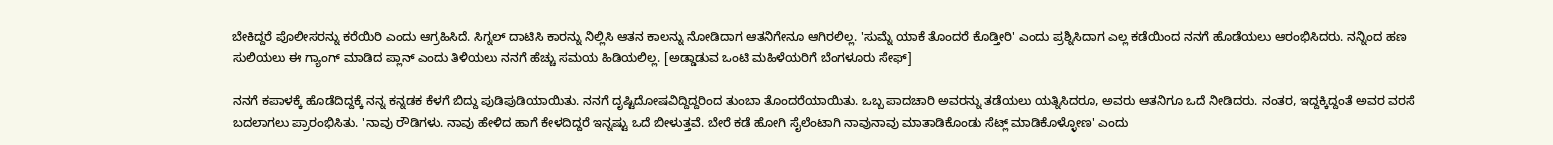ಬೇಕಿದ್ದರೆ ಪೊಲೀಸರನ್ನು ಕರೆಯಿರಿ ಎಂದು ಆಗ್ರಹಿಸಿದೆ. ಸಿಗ್ನಲ್ ದಾಟಿಸಿ ಕಾರನ್ನು ನಿಲ್ಲಿಸಿ ಆತನ ಕಾಲನ್ನು ನೋಡಿದಾಗ ಆತನಿಗೇನೂ ಆಗಿರಲಿಲ್ಲ. 'ಸುಮ್ನೆ ಯಾಕೆ ತೊಂದರೆ ಕೊಡ್ತೀರಿ' ಎಂದು ಪ್ರಶ್ನಿಸಿದಾಗ ಎಲ್ಲ ಕಡೆಯಿಂದ ನನಗೆ ಹೊಡೆಯಲು ಆರಂಭಿಸಿದರು. ನನ್ನಿಂದ ಹಣ ಸುಲಿಯಲು ಈ ಗ್ಯಾಂಗ್ ಮಾಡಿದ ಪ್ಲಾನ್ ಎಂದು ತಿಳಿಯಲು ನನಗೆ ಹೆಚ್ಚು ಸಮಯ ಹಿಡಿಯಲಿಲ್ಲ. [ಅಡ್ಡಾಡುವ ಒಂಟಿ ಮಹಿಳೆಯರಿಗೆ ಬೆಂಗಳೂರು ಸೇಫ್]

ನನಗೆ ಕಪಾಳಕ್ಕೆ ಹೊಡೆದಿದ್ದಕ್ಕೆ ನನ್ನ ಕನ್ನಡಕ ಕೆಳಗೆ ಬಿದ್ದು ಪುಡಿಪುಡಿಯಾಯಿತು. ನನಗೆ ದೃಷ್ಟಿದೋಷವಿದ್ದಿದ್ದರಿಂದ ತುಂಬಾ ತೊಂದರೆಯಾಯಿತು. ಒಬ್ಬ ಪಾದಚಾರಿ ಅವರನ್ನು ತಡೆಯಲು ಯತ್ನಿಸಿದರೂ, ಅವರು ಆತನಿಗೂ ಒದೆ ನೀಡಿದರು. ನಂತರ, ಇದ್ದಕ್ಕಿದ್ದಂತೆ ಅವರ ವರಸೆ ಬದಲಾಗಲು ಪ್ರಾರಂಭಿಸಿತು. 'ನಾವು ರೌಡಿಗಳು. ನಾವು ಹೇಳಿದ ಹಾಗೆ ಕೇಳದಿದ್ದರೆ ಇನ್ನಷ್ಟು ಒದೆ ಬೀಳುತ್ತವೆ. ಬೇರೆ ಕಡೆ ಹೋಗಿ ಸೈಲೆಂಟಾಗಿ ನಾವುನಾವು ಮಾತಾಡಿಕೊಂಡು ಸೆಟ್ಲ್ ಮಾಡಿಕೊಳ್ಳೋಣ' ಎಂದು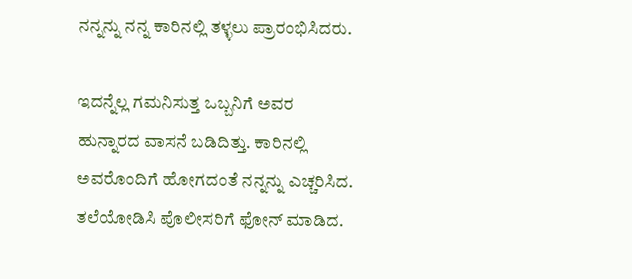ನನ್ನನ್ನು ನನ್ನ ಕಾರಿನಲ್ಲಿ ತಳ್ಳಲು ಪ್ರಾರಂಭಿಸಿದರು.

ಇದನ್ನೆಲ್ಲ ಗಮನಿಸುತ್ತ ಒಬ್ಬನಿಗೆ ಅವರ ಹುನ್ನಾರದ ವಾಸನೆ ಬಡಿದಿತ್ತು. ಕಾರಿನಲ್ಲಿ ಅವರೊಂದಿಗೆ ಹೋಗದಂತೆ ನನ್ನನ್ನು ಎಚ್ಚರಿಸಿದ. ತಲೆಯೋಡಿಸಿ ಪೊಲೀಸರಿಗೆ ಫೋನ್ ಮಾಡಿದ.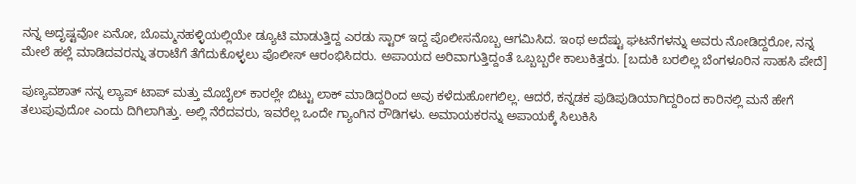ನನ್ನ ಅದೃಷ್ಟವೋ ಏನೋ, ಬೊಮ್ಮನಹಳ್ಳಿಯಲ್ಲಿಯೇ ಡ್ಯೂಟಿ ಮಾಡುತ್ತಿದ್ದ ಎರಡು ಸ್ಟಾರ್ ಇದ್ದ ಪೊಲೀಸನೊಬ್ಬ ಆಗಮಿಸಿದ. ಇಂಥ ಅದೆಷ್ಟು ಘಟನೆಗಳನ್ನು ಅವರು ನೋಡಿದ್ದರೋ, ನನ್ನ ಮೇಲೆ ಹಲ್ಲೆ ಮಾಡಿದವರನ್ನು ತರಾಟೆಗೆ ತೆಗೆದುಕೊಳ್ಳಲು ಪೊಲೀಸ್ ಆರಂಭಿಸಿದರು. ಅಪಾಯದ ಅರಿವಾಗುತ್ತಿದ್ದಂತೆ ಒಬ್ಬಬ್ಬರೇ ಕಾಲುಕಿತ್ತರು. [ಬದುಕಿ ಬರಲಿಲ್ಲ ಬೆಂಗಳೂರಿನ ಸಾಹಸಿ ಪೇದೆ]

ಪುಣ್ಯವಶಾತ್ ನನ್ನ ಲ್ಯಾಪ್ ಟಾಪ್ ಮತ್ತು ಮೊಬೈಲ್ ಕಾರಲ್ಲೇ ಬಿಟ್ಟು ಲಾಕ್ ಮಾಡಿದ್ದರಿಂದ ಅವು ಕಳೆದುಹೋಗಲಿಲ್ಲ. ಆದರೆ, ಕನ್ನಡಕ ಪುಡಿಪುಡಿಯಾಗಿದ್ದರಿಂದ ಕಾರಿನಲ್ಲಿ ಮನೆ ಹೇಗೆ ತಲುಪುವುದೋ ಎಂದು ದಿಗಿಲಾಗಿತ್ತು. ಅಲ್ಲಿ ನೆರೆದವರು, ಇವರೆಲ್ಲ ಒಂದೇ ಗ್ಯಾಂಗಿನ ರೌಡಿಗಳು. ಅಮಾಯಕರನ್ನು ಅಪಾಯಕ್ಕೆ ಸಿಲುಕಿಸಿ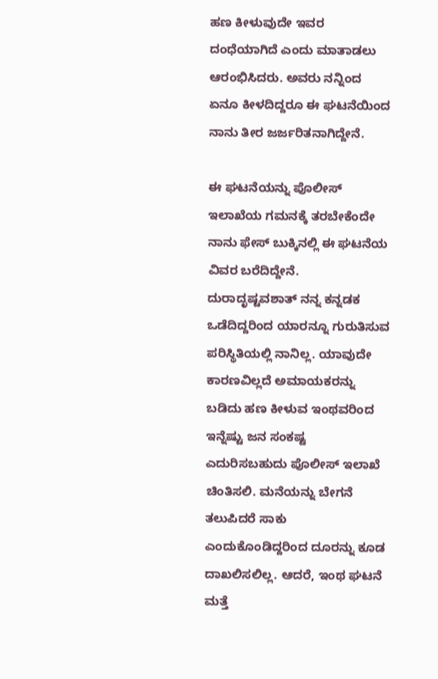ಹಣ ಕೀಳುವುದೇ ಇವರ ದಂಧೆಯಾಗಿದೆ ಎಂದು ಮಾತಾಡಲು ಆರಂಭಿಸಿದರು. ಅವರು ನನ್ನಿಂದ ಏನೂ ಕೀಳದಿದ್ದರೂ ಈ ಘಟನೆಯಿಂದ ನಾನು ತೀರ ಜರ್ಜರಿತನಾಗಿದ್ದೇನೆ.

ಈ ಘಟನೆಯನ್ನು ಪೊಲೀಸ್ ಇಲಾಖೆಯ ಗಮನಕ್ಕೆ ತರಬೇಕೆಂದೇ ನಾನು ಫೇಸ್ ಬುಕ್ಕಿನಲ್ಲಿ ಈ ಘಟನೆಯ ವಿವರ ಬರೆದಿದ್ದೇನೆ. ದುರಾದೃಷ್ಟವಶಾತ್ ನನ್ನ ಕನ್ನಡಕ ಒಡೆದಿದ್ದರಿಂದ ಯಾರನ್ನೂ ಗುರುತಿಸುವ ಪರಿಸ್ಥಿತಿಯಲ್ಲಿ ನಾನಿಲ್ಲ. ಯಾವುದೇ ಕಾರಣವಿಲ್ಲದೆ ಅಮಾಯಕರನ್ನು ಬಡಿದು ಹಣ ಕೀಳುವ ಇಂಥವರಿಂದ ಇನ್ನೆಷ್ಟು ಜನ ಸಂಕಷ್ಟ ಎದುರಿಸಬಹುದು ಪೊಲೀಸ್ ಇಲಾಖೆ ಚಿಂತಿಸಲಿ. ಮನೆಯನ್ನು ಬೇಗನೆ ತಲುಪಿದರೆ ಸಾಕು ಎಂದುಕೊಂಡಿದ್ದರಿಂದ ದೂರನ್ನು ಕೂಡ ದಾಖಲಿಸಲಿಲ್ಲ. ಆದರೆ, ಇಂಥ ಘಟನೆ ಮತ್ತೆ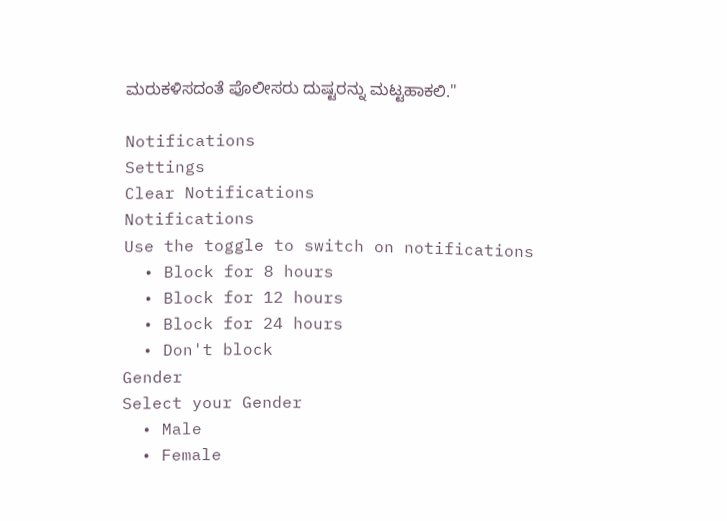ಮರುಕಳಿಸದಂತೆ ಪೊಲೀಸರು ದುಷ್ಟರನ್ನು ಮಟ್ಟಹಾಕಲಿ."

Notifications
Settings
Clear Notifications
Notifications
Use the toggle to switch on notifications
  • Block for 8 hours
  • Block for 12 hours
  • Block for 24 hours
  • Don't block
Gender
Select your Gender
  • Male
  • Female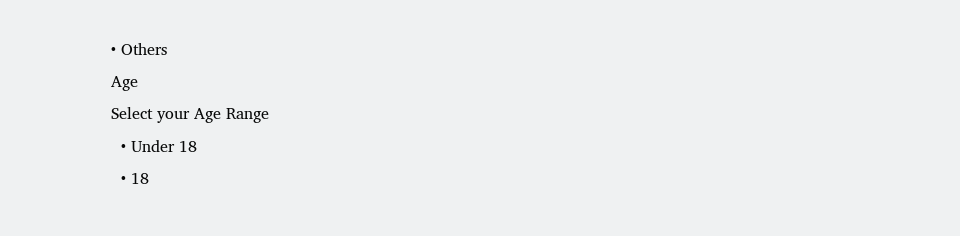• Others
Age
Select your Age Range
  • Under 18
  • 18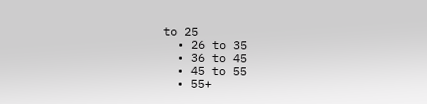to 25
  • 26 to 35
  • 36 to 45
  • 45 to 55
  • 55+